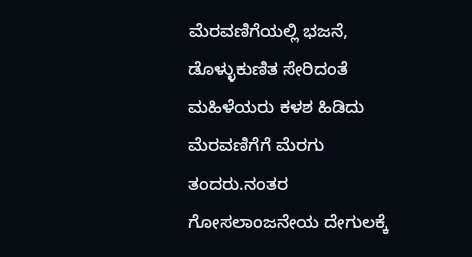ಮೆರವಣಿಗೆಯಲ್ಲಿ ಭಜನೆ, ಡೊಳ್ಳುಕುಣಿತ ಸೇರಿದಂತೆ ಮಹಿಳೆಯರು ಕಳಶ ಹಿಡಿದು ಮೆರವಣಿಗೆಗೆ ಮೆರಗು ತಂದರು.ನಂತರ ಗೋಸಲಾಂಜನೇಯ ದೇಗುಲಕ್ಕೆ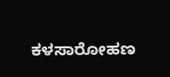ಕಳಸಾರೋಹಣ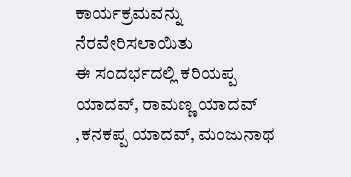ಕಾರ್ಯಕ್ರಮವನ್ನು ನೆರವೇರಿಸಲಾಯಿತು
ಈ ಸಂದರ್ಭದಲ್ಲಿ ಕರಿಯಪ್ಪ ಯಾದವ್, ರಾಮಣ್ಣ ಯಾದವ್ ,ಕನಕಪ್ಪ ಯಾದವ್, ಮಂಜುನಾಥ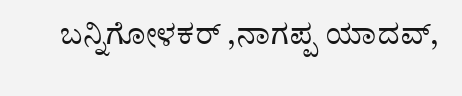ಬನ್ನಿಗೋಳಕರ್ ,ನಾಗಪ್ಪ ಯಾದವ್,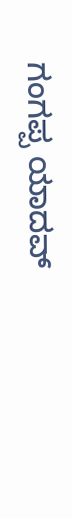ಗಂಗಪ್ಪ ಯಾದವ್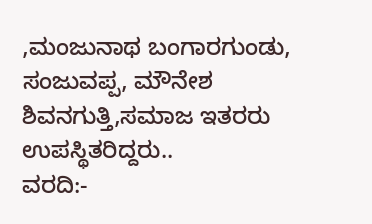,ಮಂಜುನಾಥ ಬಂಗಾರಗುಂಡು, ಸಂಜುವಪ್ಪ, ಮೌನೇಶ ಶಿವನಗುತ್ತಿ,ಸಮಾಜ ಇತರರು ಉಪಸ್ಥಿತರಿದ್ದರು..
ವರದಿ:-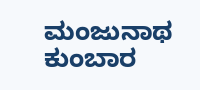ಮಂಜುನಾಥ ಕುಂಬಾರ